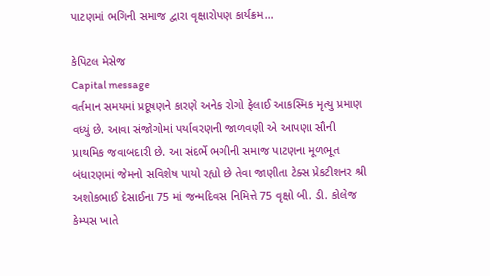પાટણમાં ભગિની સમાજ દ્વારા વૃક્ષારોપણ કાર્યક્રમ…

કેપિટલ મેસેજ
Capital message
વર્તમાન સમયમાં પ્રદૂષણને કારણે અનેક રોગો ફેલાઈ આકસ્મિક મૃત્યુ પ્રમાણ વધ્યું છે. આવા સંજોગોમાં પર્યાવરણની જાળવણી એ આપણા સૌની પ્રાથમિક જવાબદારી છે. આ સંદર્ભે ભગીની સમાજ પાટણના મૂળભૂત બંધારણમાં જેમનો સવિશેષ પાયો રહ્યો છે તેવા જાણીતા ટેક્સ પ્રેકટીશનર શ્રી અશોકભાઈ દેસાઈના 75 માં જન્મદિવસ નિમિત્તે 75 વૃક્ષો બી. ડી. કોલેજ કેમ્પસ ખાતે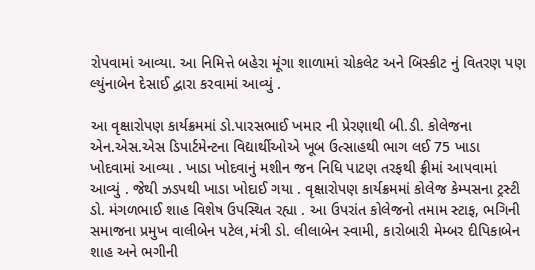રોપવામાં આવ્યા. આ નિમિત્તે બહેરા મૂંગા શાળામાં ચોકલેટ અને બિસ્કીટ નું વિતરણ પણ લ્યુંનાબેન દેસાઈ દ્વારા કરવામાં આવ્યું .

આ વૃક્ષારોપણ કાર્યક્રમમાં ડો.પારસભાઈ ખમાર ની પ્રેરણાથી બી.ડી. કોલેજના એન.એસ.એસ ડિપાર્ટમેન્ટના વિદ્યાર્થીઓએ ખૂબ ઉત્સાહથી ભાગ લઈ 75 ખાડા ખોદવામાં આવ્યા . ખાડા ખોદવાનું મશીન જન નિધિ પાટણ તરફથી ફ્રીમાં આપવામાં આવ્યું . જેથી ઝડપથી ખાડા ખોદાઈ ગયા . વૃક્ષારોપણ કાર્યક્રમમાં કોલેજ કેમ્પસના ટ્રસ્ટી ડો. મંગળભાઈ શાહ વિશેષ ઉપસ્થિત રહ્યા . આ ઉપરાંત કોલેજનો તમામ સ્ટાફ, ભગિની સમાજના પ્રમુખ વાલીબેન પટેલ,મંત્રી ડો. લીલાબેન સ્વામી, કારોબારી મેમ્બર દીપિકાબેન શાહ અને ભગીની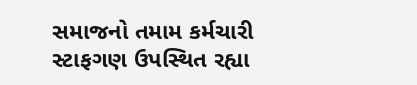સમાજનો તમામ કર્મચારી સ્ટાફગણ ઉપસ્થિત રહ્યા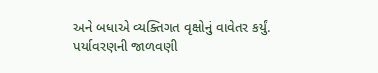અને બધાએ વ્યક્તિગત વૃક્ષોનું વાવેતર કર્યું.
પર્યાવરણની જાળવણી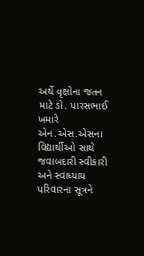અર્થે વૃક્ષોના જતન માટે ડો. પારસભાઈ ખમારે એન.એસ.એસના વિદ્યાર્થીઓ સાથે જવાબદારી સ્વીકારી અને સ્વાધ્યાય પરિવારના સૂત્રને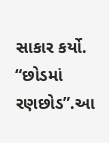સાકાર કર્યો. “છોડમાં રણછોડ”.આ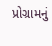પ્રોગ્રામનું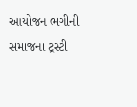આયોજન ભગીની સમાજના ટ્રસ્ટી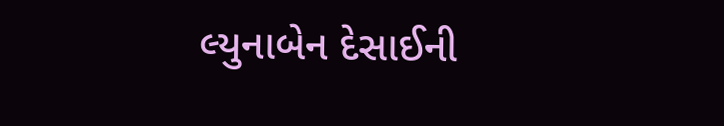લ્યુનાબેન દેસાઈની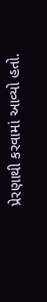પ્રેરણાથી કરવામાં આવ્યો હતો.